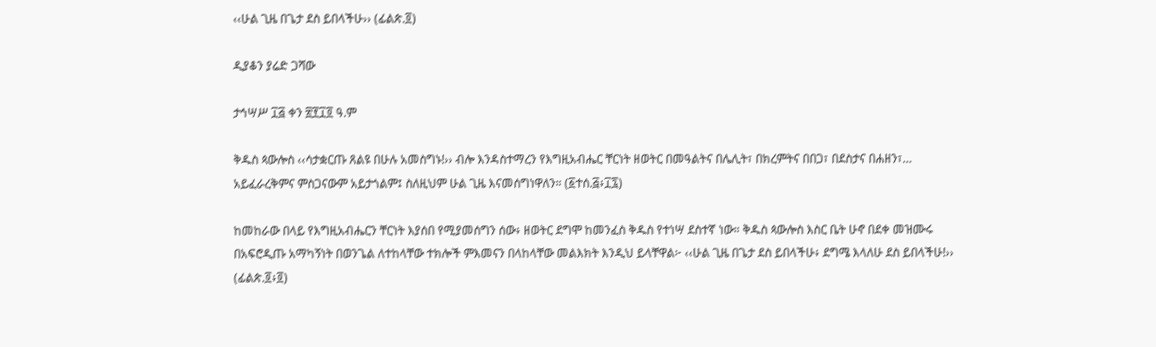‹‹ሁል ጊዜ በጌታ ደስ ይበላችሁ›› (ፊልጵ.፬)

ዲያቆን ያሬድ ጋሻው

ታኅሣሥ ፲፭ ቀን ፳፻፲፬ ዓ.ም

ቅዱስ ጳውሎስ ‹‹ሳታቋርጡ ጸልዩ በሁሉ አመስግኑ!›› ብሎ እንዳስተማረን የእግዚአብሔር ቸርነት ዘወትር በመዓልትና በሌሊት፣ በክረምትና በበጋ፣ በደስታና በሐዘን፣… አይፈራረቅምና ምስጋናውም አይታጎልም፤ ስለዚህም ሁል ጊዜ እናመሰግነዋለን። (፩ተሰ.፭፥፲፯)

ከመከራው በላይ የእግዚአብሔርን ቸርነት እያሰበ የሚያመሰግን ሰው፥ ዘወትር ደግሞ ከመንፈስ ቅዱስ የተነሣ ደስተኛ ነው። ቅዱስ ጳውሎስ እስር ቤት ሁኖ በደቀ መዝሙሩ በአፍሮዲጡ አማካኝነት በወንጌል ለተከላቸው ተክሎች ምእመናን በላከላቸው መልእክት እንዲህ ይላቸዋል፦ ‹‹ሁል ጊዜ በጌታ ደስ ይበላችሁ፥ ደግሜ እላለሁ ደስ ይበላችሁ!›› (ፊልጵ.፬፥፬)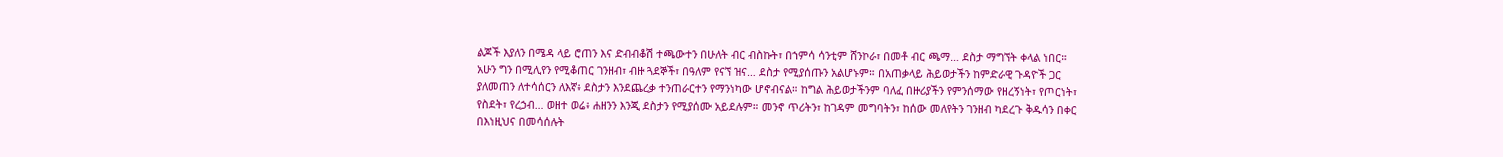ልጆች እያለን በሜዳ ላይ ሮጠን እና ድብብቆሽ ተጫውተን በሁለት ብር ብስኩት፣ በኀምሳ ሳንቲም ሸንኮራ፣ በመቶ ብር ጫማ… ደስታ ማግኘት ቀላል ነበር። አሁን ግን በሚሊየን የሚቆጠር ገንዘብ፣ ብዙ ጓደኞች፣ በዓለም የናኘ ዝና… ደስታ የሚያሰጡን አልሆኑም። በአጠቃላይ ሕይወታችን ከምድራዊ ጉዳዮች ጋር ያለመጠን ለተሳሰርን ለእኛ፥ ደስታን እንደጨረቃ ተንጠራርተን የማንነካው ሆኖብናል። ከግል ሕይወታችንም ባለፈ በዙሪያችን የምንሰማው የዘረኝነት፣ የጦርነት፣ የስደት፣ የረኃብ… ወዘተ ወሬ፥ ሐዘንን እንጂ ደስታን የሚያሰሙ አይደሉም። መንኖ ጥሪትን፣ ከገዳም መግባትን፣ ከሰው መለየትን ገንዘብ ካደረጉ ቅዱሳን በቀር በእነዚህና በመሳሰሉት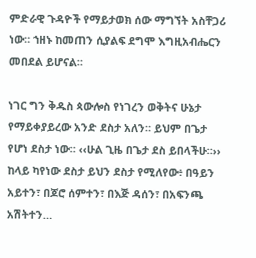ምድራዊ ጉዳዮች የማይታወክ ሰው ማግኘት አስቸጋሪ ነው። ኀዘኑ ከመጠን ሲያልፍ ደግሞ እግዚአብሔርን መበደል ይሆናል።

ነገር ግን ቅዱስ ጳውሎስ የነገረን ወቅትና ሁኔታ የማይቀያይረው አንድ ደስታ አለን። ይህም በጌታ የሆነ ደስታ ነው። ‹‹ሁል ጊዜ በጌታ ደስ ይበላችሁ።›› ከላይ ካየነው ደስታ ይህን ደስታ የሚለየው፥ በዓይን አይተን፣ በጆሮ ሰምተን፣ በእጅ ዳሰን፣ በአፍንጫ አሽትተን…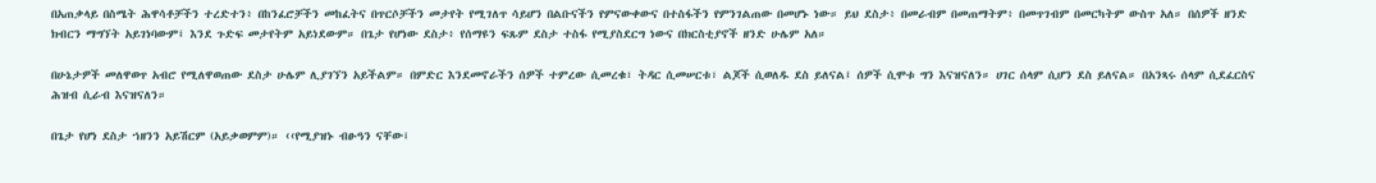በአጠቃላይ በስሜት ሕዋሳቶቻችን ተረድተን፥ በከንፈሮቻችን መከፈትና በጥርሶቻችን መታየት የሚገለጥ ሳይሆን በልቡናችን የምናውቀውና በተስፋችን የምንገልጠው በመሆኑ ነው። ይህ ደስታ፥ በመራብም በመጠማትም፥ በመጥገብም በመርካትም ውስጥ አለ። በሰዎች ዘንድ ክብርን ማግኘት አይገነባውም፤ እንደ ጉድፍ መታየትም አይነደውም። በጌታ የሆነው ደስታ፥ የሰማዩን ፍጹም ደስታ ተስፋ የሚያስደርግ ነውና በክርስቲያኖች ዘንድ ሁሌም አለ።

በሁኔታዎች መለዋወጥ አብሮ የሚለዋወጠው ደስታ ሁሌም ሊያገኘን አይችልም። በምድር እንደመኖራችን ሰዎች ተምረው ሲመረቁ፣ ትዳር ሲመሠርቱ፣ ልጆች ሲወለዱ ደስ ይለናል፤ ሰዎች ሲሞቱ ግን እናዝናለን። ሀገር ሰላም ሲሆን ደስ ይለናል። በአንጻሩ ሰላም ሲደፈርስና ሕዝብ ሲራብ እናዝናለን።

በጌታ የሆነ ደስታ ኀዘንን አይሽርም (አይቃወምም)። ‹‹የሚያዝኑ ብፁዓን ናቸው፤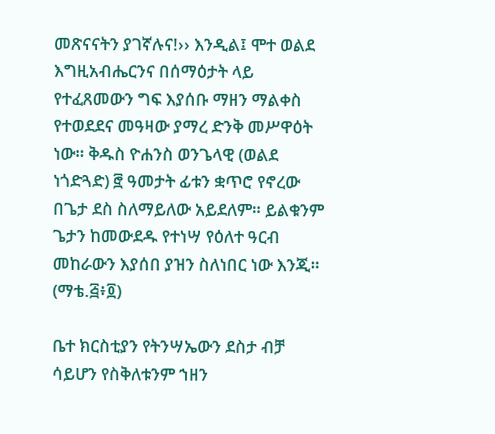መጽናናትን ያገኛሉና!›› እንዲል፤ ሞተ ወልደ እግዚአብሔርንና በሰማዕታት ላይ የተፈጸመውን ግፍ እያሰቡ ማዘን ማልቀስ የተወደደና መዓዛው ያማረ ድንቅ መሥዋዕት ነው። ቅዱስ ዮሐንስ ወንጌላዊ (ወልደ ነጎድጓድ) ፸ ዓመታት ፊቱን ቋጥሮ የኖረው በጌታ ደስ ስለማይለው አይደለም። ይልቁንም ጌታን ከመውደዱ የተነሣ የዕለተ ዓርብ መከራውን እያሰበ ያዝን ስለነበር ነው እንጂ። (ማቴ.፭፥፬)

ቤተ ክርስቲያን የትንሣኤውን ደስታ ብቻ ሳይሆን የስቅለቱንም ኀዘን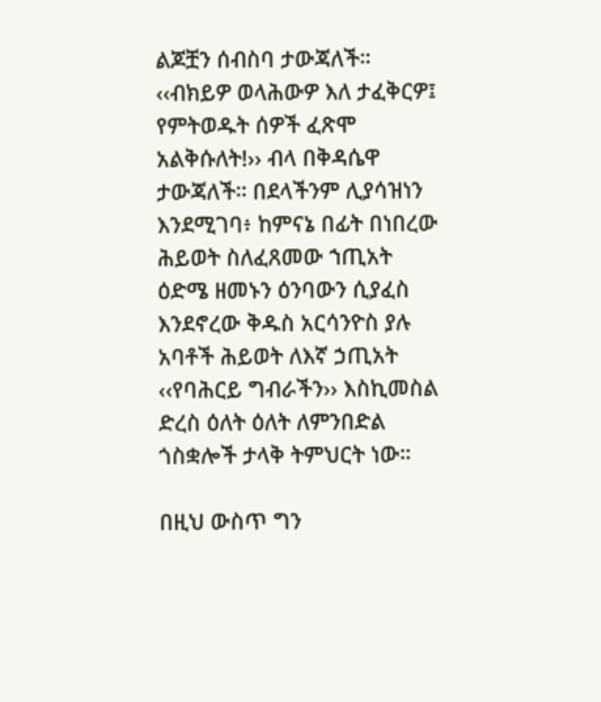ልጆቿን ሰብስባ ታውጃለች። ‹‹ብክይዎ ወላሕውዎ እለ ታፈቅርዎ፤ የምትወዱት ሰዎች ፈጽሞ አልቅሱለት!›› ብላ በቅዳሴዋ ታውጃለች። በደላችንም ሊያሳዝነን እንደሚገባ፥ ከምናኔ በፊት በነበረው ሕይወት ስለፈጸመው ኀጢአት ዕድሜ ዘመኑን ዕንባውን ሲያፈስ እንደኖረው ቅዱስ አርሳንዮስ ያሉ አባቶች ሕይወት ለእኛ ኃጢአት ‹‹የባሕርይ ግብራችን›› እስኪመስል ድረስ ዕለት ዕለት ለምንበድል ጎስቋሎች ታላቅ ትምህርት ነው።

በዚህ ውስጥ ግን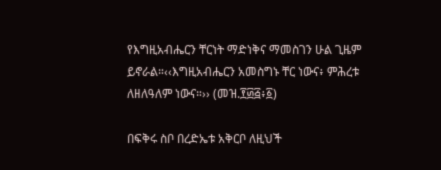የእግዚአብሔርን ቸርነት ማድነቅና ማመስገን ሁል ጊዜም ይኖራል።‹‹እግዚአብሔርን አመስግኑ ቸር ነውና፥ ምሕረቱ ለዘለዓለም ነውና።›› (መዝ.፻፴፭፥፩)

በፍቅሩ ስቦ በረድኤቱ አቅርቦ ለዚህች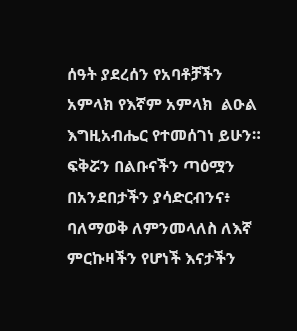ሰዓት ያደረሰን የአባቶቻችን አምላክ የእኛም አምላክ  ልዑል እግዚአብሔር የተመሰገነ ይሁን። ፍቅሯን በልቡናችን ጣዕሟን በአንደበታችን ያሳድርብንና፥ ባለማወቅ ለምንመላለስ ለእኛ ምርኩዛችን የሆነች እናታችን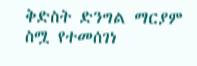ቅድስት ድንግል ማርያም ስሟ የተመሰገነ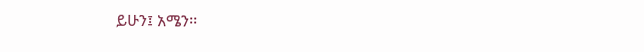ይሁን፤ አሜን፡፡